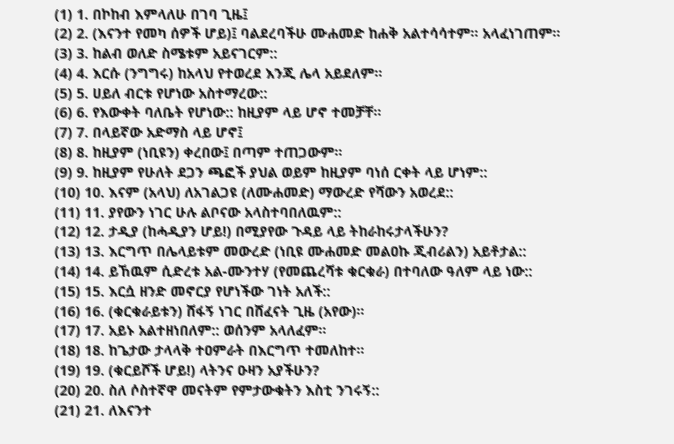(1) 1. በኮከብ እምላለሁ በገባ ጊዜ፤
(2) 2. (እናንተ የመካ ሰዎች ሆይ)፤ ባልደረባችሁ ሙሐመድ ከሐቅ አልተሳሳተም። አላፈነገጠም።
(3) 3. ከልብ ወለድ ስሜቱም አይናገርም::
(4) 4. እርሱ (ንግግሩ) ከአላህ የተወረደ እንጂ ሌላ አይደለም።
(5) 5. ሀይለ ብርቱ የሆነው አስተማረው::
(6) 6. የእውቀት ባለቤት የሆነው:: ከዚያም ላይ ሆኖ ተመቻቸ።
(7) 7. በላይኛው አድማስ ላይ ሆኖ፤
(8) 8. ከዚያም (ነቢዩን) ቀረበው፤ በጣም ተጠጋውም።
(9) 9. ከዚያም የሁለት ደጋን ጫፎች ያህል ወይም ከዚያም ባነሰ ርቀት ላይ ሆነም::
(10) 10. እናም (አላህ) ለአገልጋዩ (ለሙሐመድ) ማውረድ የሻውን አወረደ::
(11) 11. ያየውን ነገር ሁሉ ልቦናው አላስተባበለዉም::
(12) 12. ታዲያ (ከሓዲያን ሆይ!) በሚያየው ጉዳይ ላይ ትከራከሩታላችሁን?
(13) 13. እርግጥ በሌላይቱም መውረድ (ነቢዩ ሙሐመድ መልዐኩ ጂብሪልን) አይቶታል::
(14) 14. ይኸዉም ሲድረቱ አል-ሙንተሃ (የመጨረሻቱ ቁርቁራ) በተባለው ዓለም ላይ ነው::
(15) 15. እርሷ ዘንድ መኖርያ የሆነችው ገነት አለች::
(16) 16. (ቁርቁራይቱን) ሸፋኝ ነገር በሸፈናት ጊዜ (አየው)።
(17) 17. አይኑ አልተዘነበለም:: ወሰንም አላለፈም።
(18) 18. ከጌታው ታላላቅ ተዐምራት በእርግጥ ተመለከተ።
(19) 19. (ቁርይሾች ሆይ!) ላትንና ዑዛን አያችሁን?
(20) 20. ስለ ሶስተኛዋ መናትም የምታውቁትን እስቲ ንገሩኝ::
(21) 21. ለእናንተ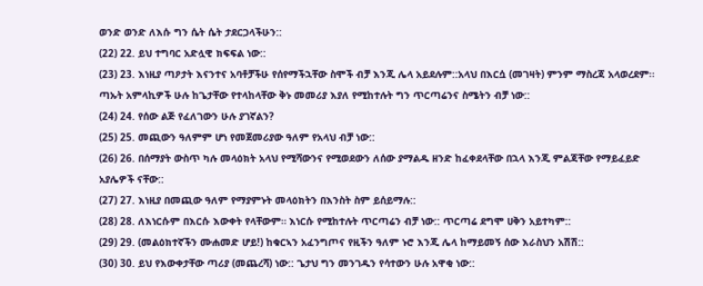ወንድ ወንድ ለእሱ ግን ሴት ሴት ታደርጋላችሁን::
(22) 22. ይህ ተግባር አድሏዊ ክፍፍል ነው::
(23) 23. እነዚያ ጣዖታት እናንተና አባቶቻችሁ የሰየማችኋቸው ስሞች ብቻ እንጂ ሌላ አይደሉም::አላህ በእርሷ (መገዛት) ምንም ማስረጃ አላወረደም፡፡ ጣኡት አምላኪዎች ሁሉ ከጌታቸው የተላከላቸው ቅኑ መመሪያ እያለ የሚከተሉት ግን ጥርጣሬንና ስሜትን ብቻ ነው::
(24) 24. የሰው ልጅ የፈለገውን ሁሉ ያገኛልን?
(25) 25. መጪውን ዓለምም ሆነ የመጀመሪያው ዓለም የአላህ ብቻ ነው::
(26) 26. በሰማያት ውስጥ ካሉ መላዕክት አላህ የሚሻውንና የሚወደውን ለሰው ያማልዱ ዘንድ ከፈቀደላቸው በኋላ እንጂ ምልጃቸው የማይፈይድ አያሌዎች ናቸው::
(27) 27. እነዚያ በመጪው ዓለም የማያምኑት መላዕክትን በእንስት ስም ይሰይማሉ::
(28) 28. ለእነርሱም በእርሱ እውቀት የላቸውም። እነርሱ የሚከተሉት ጥርጣሬን ብቻ ነው:: ጥርጣሬ ደግሞ ሀቅን አይተካም::
(29) 29. (መልዕክተኛችን ሙሐመድ ሆይ!) ከቁርኣን አፈንግጦና የዚችን ዓለም ኑሮ እንጂ ሌላ ከማይመኝ ሰው እራስህን አሽሽ::
(30) 30. ይህ የእውቀታቸው ጣሪያ (መጨረሻ) ነው:: ጌታህ ግን መንገዱን የሳተውን ሁሉ አዋቂ ነው::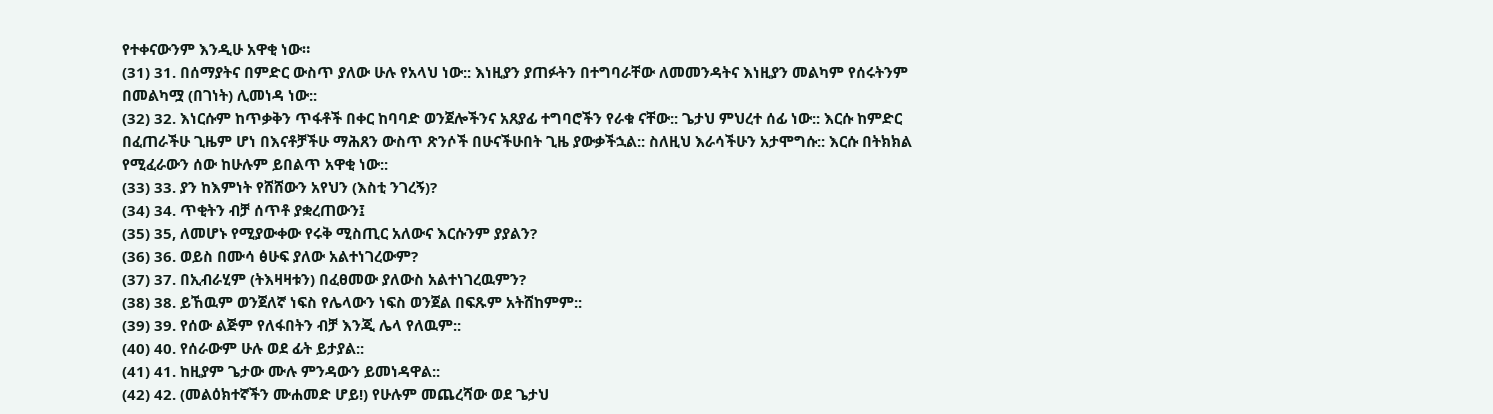የተቀናውንም እንዲሁ አዋቂ ነው።
(31) 31. በሰማያትና በምድር ውስጥ ያለው ሁሉ የአላህ ነው:: እነዚያን ያጠፉትን በተግባራቸው ለመመንዳትና እነዚያን መልካም የሰሩትንም በመልካሟ (በገነት) ሊመነዳ ነው::
(32) 32. እነርሱም ከጥቃቅን ጥፋቶች በቀር ከባባድ ወንጀሎችንና አጸያፊ ተግባሮችን የራቁ ናቸው:: ጌታህ ምህረተ ሰፊ ነው:: እርሱ ከምድር በፈጠራችሁ ጊዜም ሆነ በእናቶቻችሁ ማሕጸን ውስጥ ጽንሶች በሁናችሁበት ጊዜ ያውቃችኋል:: ስለዚህ እራሳችሁን አታሞግሱ:: እርሱ በትክክል የሚፈራውን ሰው ከሁሉም ይበልጥ አዋቂ ነው::
(33) 33. ያን ከእምነት የሸሸውን አየህን (እስቲ ንገረኝ)?
(34) 34. ጥቂትን ብቻ ሰጥቶ ያቋረጠውን፤
(35) 35, ለመሆኑ የሚያውቀው የሩቅ ሚስጢር አለውና እርሱንም ያያልን?
(36) 36. ወይስ በሙሳ ፅሁፍ ያለው አልተነገረውም?
(37) 37. በኢብራሂም (ትእዛዛቱን) በፈፀመው ያለውስ አልተነገረዉምን?
(38) 38. ይኸዉም ወንጀለኛ ነፍስ የሌላውን ነፍስ ወንጀል በፍጹም አትሸከምም::
(39) 39. የሰው ልጅም የለፋበትን ብቻ እንጂ ሌላ የለዉም::
(40) 40. የሰራውም ሁሉ ወደ ፊት ይታያል::
(41) 41. ከዚያም ጌታው ሙሉ ምንዳውን ይመነዳዋል::
(42) 42. (መልዕክተኛችን ሙሐመድ ሆይ!) የሁሉም መጨረሻው ወደ ጌታህ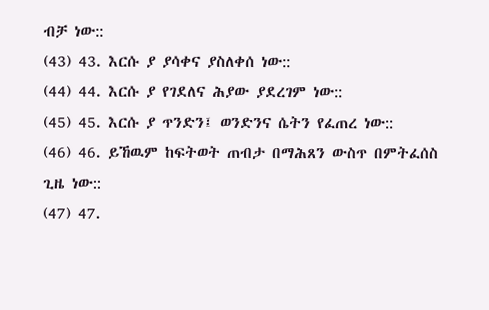ብቻ ነው::
(43) 43. እርሱ ያ ያሳቀና ያስለቀሰ ነው::
(44) 44. እርሱ ያ የገደለና ሕያው ያደረገም ነው::
(45) 45. እርሱ ያ ጥንድን፤ ወንድንና ሴትን የፈጠረ ነው::
(46) 46. ይኸዉም ከፍትወት ጠብታ በማሕጸን ውስጥ በምትፈሰስ ጊዜ ነው::
(47) 47.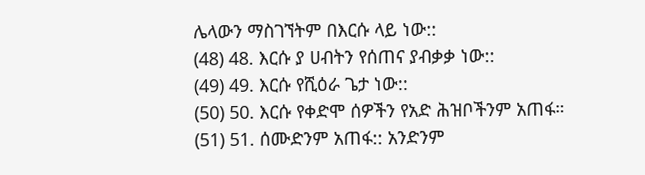ሌላውን ማስገኘትም በእርሱ ላይ ነው::
(48) 48. እርሱ ያ ሀብትን የሰጠና ያብቃቃ ነው::
(49) 49. እርሱ የሺዕራ ጌታ ነው::
(50) 50. እርሱ የቀድሞ ሰዎችን የአድ ሕዝቦችንም አጠፋ።
(51) 51. ሰሙድንም አጠፋ:: አንድንም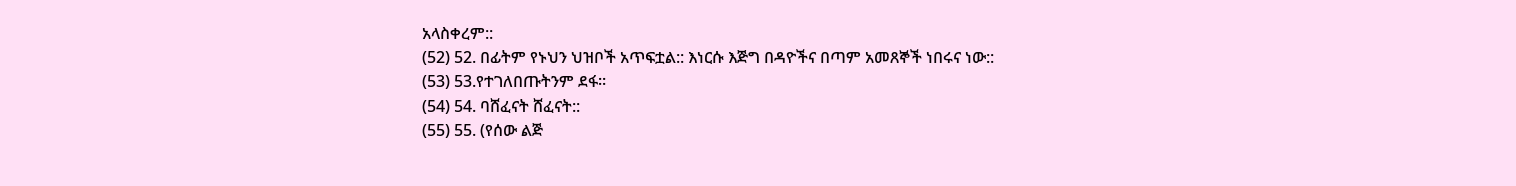አላስቀረም::
(52) 52. በፊትም የኑህን ህዝቦች አጥፍቷል:: እነርሱ እጅግ በዳዮችና በጣም አመጸኞች ነበሩና ነው::
(53) 53.የተገለበጡትንም ደፋ።
(54) 54. ባሸፈናት ሸፈናት::
(55) 55. (የሰው ልጅ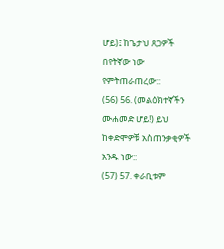ሆይ)፤ ከጌታህ ጸጋዎች በየትኛው ነው የምትጠራጠረው::
(56) 56. (መልዕክተኛችን ሙሐመድ ሆይ!) ይህ ከቀድሞዎቹ አስጠንቃቂዎች አንዱ ነው::
(57) 57. ቀራቢቱም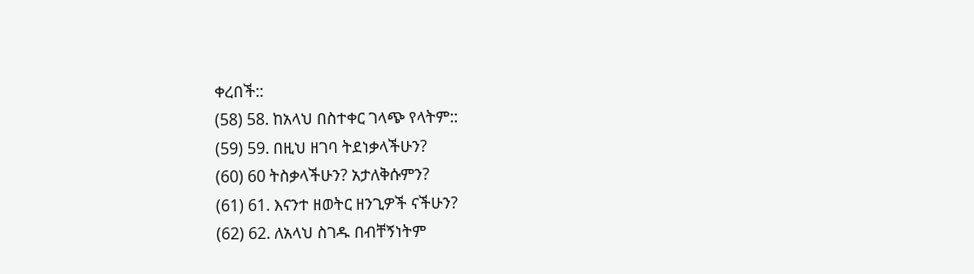ቀረበች::
(58) 58. ከአላህ በስተቀር ገላጭ የላትም::
(59) 59. በዚህ ዘገባ ትደነቃላችሁን?
(60) 60 ትስቃላችሁን? አታለቅሱምን?
(61) 61. እናንተ ዘወትር ዘንጊዎች ናችሁን?
(62) 62. ለአላህ ስገዱ በብቸኝነትም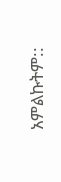አምልኩትም::